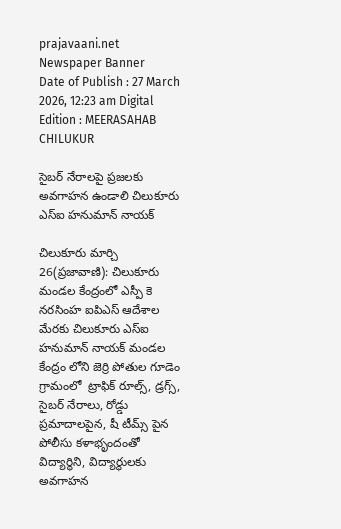prajavaani.net
Newspaper Banner
Date of Publish : 27 March 2026, 12:23 am Digital Edition : MEERASAHAB CHILUKUR

సైబర్ నేరాలపై ప్రజలకు అవగాహన ఉండాలి చిలుకూరు ఎస్ఐ హనుమాన్ నాయక్

చిలుకూరు మార్చి 26(ప్రజావాణి): చిలుకూరు మండల కేంద్రంలో ఎస్పీ కె నరసింహ ఐపిఎస్ ఆదేశాల మేరకు చిలుకూరు ఎస్ఐ హనుమాన్ నాయక్ మండల కేంద్రం లోని జెర్రి పోతుల గూడెం గ్రామంలో  ట్రాఫిక్ రూల్స్, డ్రగ్స్, సైబర్ నేరాలు, రోడ్డు ప్రమాదాలపైన, షీ టీమ్స్ పైన పోలీసు కళాభృందంతో విద్యార్థిని, విద్యార్థులకు అవగాహన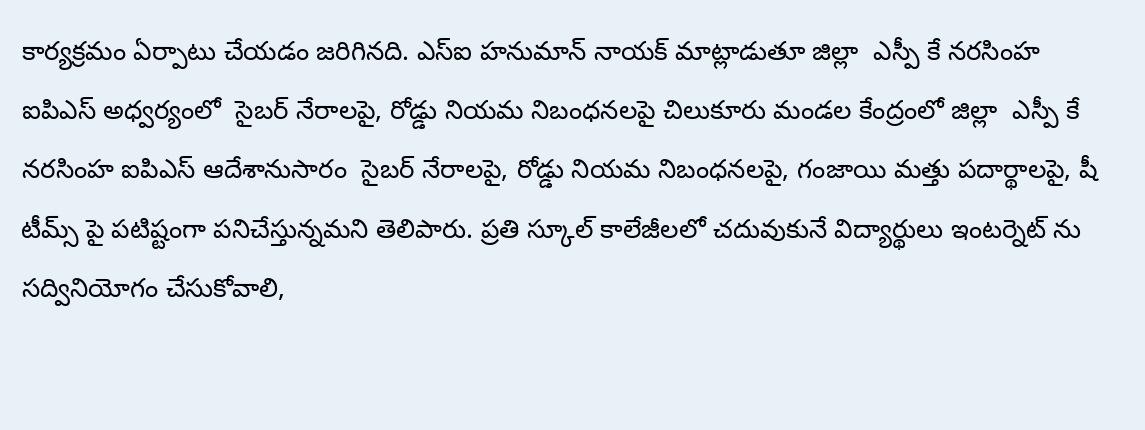కార్యక్రమం ఏర్పాటు చేయడం జరిగినది. ఎస్ఐ హనుమాన్ నాయక్ మాట్లాడుతూ జిల్లా  ఎస్పీ కే నరసింహ ఐపిఎస్ అధ్వర్యంలో  సైబర్ నేరాలపై, రోడ్డు నియమ నిబంధనలపై చిలుకూరు మండల కేంద్రంలో జిల్లా  ఎస్పీ కే నరసింహ ఐపిఎస్ ఆదేశానుసారం  సైబర్ నేరాలపై, రోడ్డు నియమ నిబంధనలపై, గంజాయి మత్తు పదార్థాలపై, షీ టీమ్స్ పై పటిష్టంగా పనిచేస్తున్నమని తెలిపారు. ప్రతి స్కూల్ కాలేజీలలో చదువుకునే విద్యార్థులు ఇంటర్నెట్ ను సద్వినియోగం చేసుకోవాలి,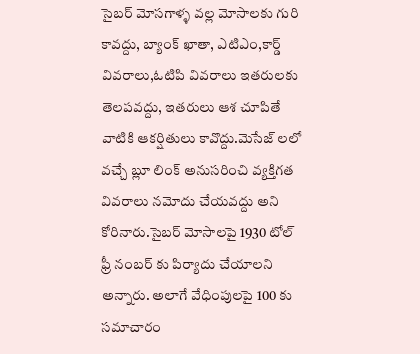సైబర్ మోసగాళ్ళ వల్ల మోసాలకు గురి కావద్దు, బ్యాంక్ ఖాతా, ఎటిఎం,కార్డ్ వివరాలు,ఓటిపి వివరాలు ఇతరులకు తెలపవద్దు, ఇతరులు ఆశ చూపితే వాటికి ఆకర్షితులు కావొద్దు.మెసేజ్ లలో వచ్చే బ్లూ లింక్ అనుసరించి వ్యక్తిగత వివరాలు నమోదు చేయవద్దు అని కోరినారు.సైబర్ మోసాలపై 1930 టోల్ ఫ్రీ నంబర్ కు పిర్యాదు చేయాలని అన్నారు. అలాగే వేధింపులపై 100 కు సమాచారం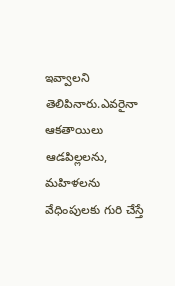ఇవ్వాలని తెలిపినారు.ఎవరైనా ఆకతాయిలు ఆడపిల్లలను, మహిళలను వేధింపులకు గురి చేస్తే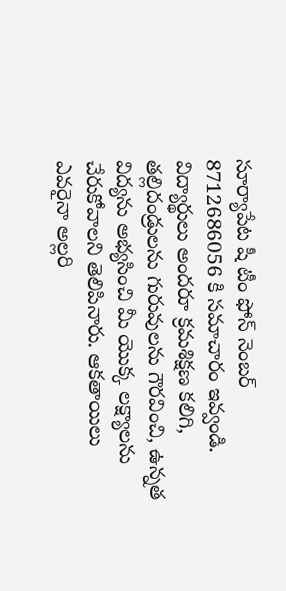సూర్యాపేట షీ టీం ఫోన్ నెంబర్ 8712686056 కి సమాచారం ఇవ్వండి. విద్యార్థులు అందరూ క్రమశిక్షణ కలిగి, తల్లిదండ్రులను గురువులను గౌరవించి, ఉన్నత విద్యను అభ్యసించి మీ యొక్క లక్ష్యాలను చేరుకోవాలని తెలిపినారు. ఆకతాయిలు ఎవరైనా అల్లరి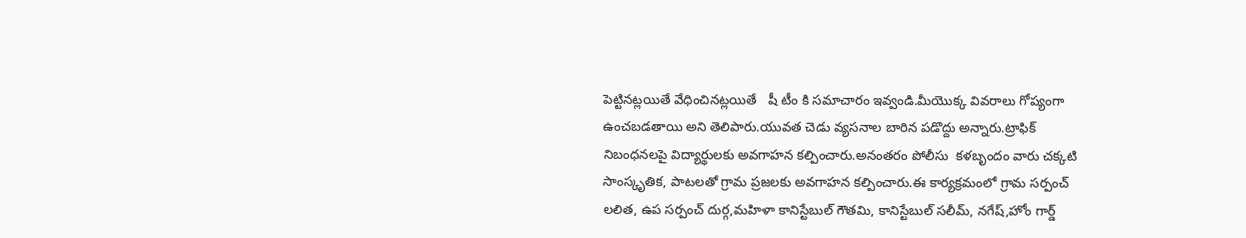పెట్టినట్లయితే వేధించినట్లయితే   షీ టీం కి సమాచారం ఇవ్వండి.మీయొక్క వివరాలు గోప్యంగా ఉంచబడతాయి అని తెలిపారు.యువత చెడు వ్యసనాల బారిన పడొద్దు అన్నారు.ట్రాఫిక్ నిబంధనలపై విద్యార్థులకు అవగాహన కల్పించారు.అనంతరం పోలీసు  కళబృందం వారు చక్కటి సాంస్కృతిక, పాటలతో గ్రామ ప్రజలకు అవగాహన కల్పించారు.ఈ కార్యక్రమంలో గ్రామ సర్పంచ్ లలిత, ఉప సర్పంచ్ దుర్గ,మహిళా కానిస్టేబుల్ గౌతమి, కానిస్టేబుల్ సలీమ్, నగేష్,హోం గార్డ్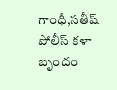గాంధీ,సతీష్ పోలీస్ కళా బృందం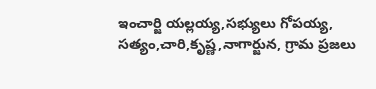ఇంచార్జి యల్లయ్య,సభ్యులు గోపయ్య,  సత్యం,చారి,కృష్ణ,నాగార్జున, గ్రామ ప్రజలు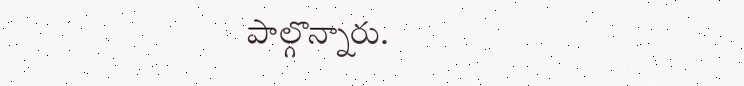పాల్గొన్నారు.